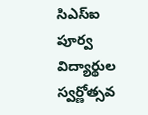సిఎస్ఐ పూర్వ విద్యార్థుల స్వర్ణోత్సవ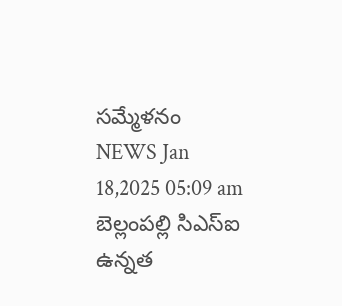సమ్మేళనం
NEWS Jan 18,2025 05:09 am
బెల్లంపల్లి సిఎస్ఐ ఉన్నత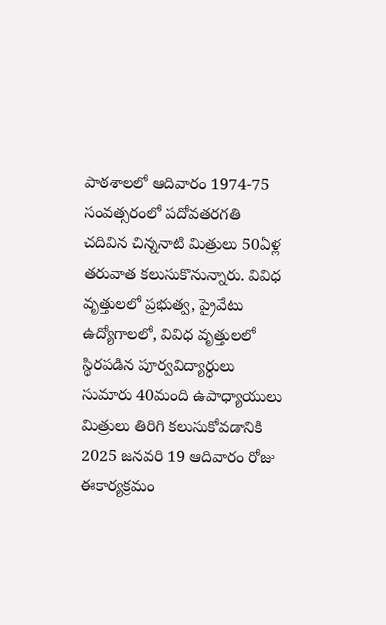పాఠశాలలో ఆదివారం 1974-75 సంవత్సరంలో పదోవతరగతి చదివిన చిన్ననాటి మిత్రులు 50ఏళ్ల తరువాత కలుసుకొనున్నారు. వివిధ వృత్తులలో ప్రభుత్వ, ప్రైవేటు ఉద్యోగాలలో, వివిధ వృత్తులలో స్థిరపడిన పూర్వవిద్యార్ధులు సుమారు 40మంది ఉపాధ్యాయులు మిత్రులు తిరిగి కలుసుకోవడానికి 2025 జనవరి 19 ఆదివారం రోజు ఈకార్యక్రమం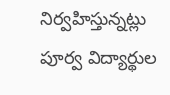నిర్వహిస్తున్నట్లు పూర్వ విద్యార్థుల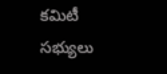కమిటీ సభ్యులు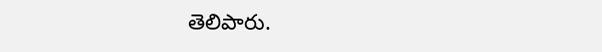తెలిపారు.